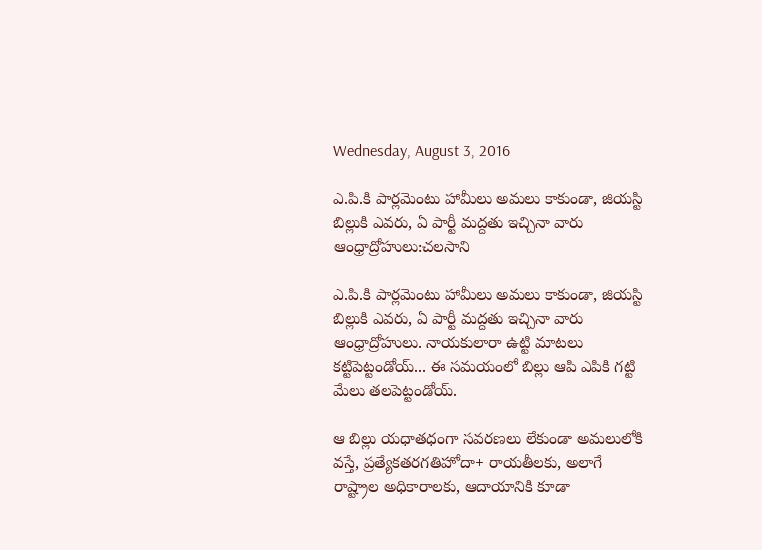Wednesday, August 3, 2016

ఎ.పి.కి పార్లమెంటు హామీలు అమలు కాకుండా, జియస్టి బిల్లుకి ఎవరు, ఏ పార్టీ మద్దతు ఇచ్చినా వారు ఆంధ్రాద్రోహులు:చలసాని

ఎ.పి.కి పార్లమెంటు హామీలు అమలు కాకుండా, జియస్టి బిల్లుకి ఎవరు, ఏ పార్టీ మద్దతు ఇచ్చినా వారు ఆంధ్రాద్రోహులు. నాయకులారా ఉట్టి మాటలు కట్టిపెట్టండోయ్... ఈ సమయంలో బిల్లు ఆపి ఎపికి గట్టి మేలు తలపెట్టండోయ్.

ఆ బిల్లు యధాతధంగా సవరణలు లేకుండా అమలులోకి వస్తే, ప్రత్యేకతరగతిహోదా+ రాయతీలకు, అలాగే రాష్ట్రాల అధికారాలకు, ఆదాయానికి కూడా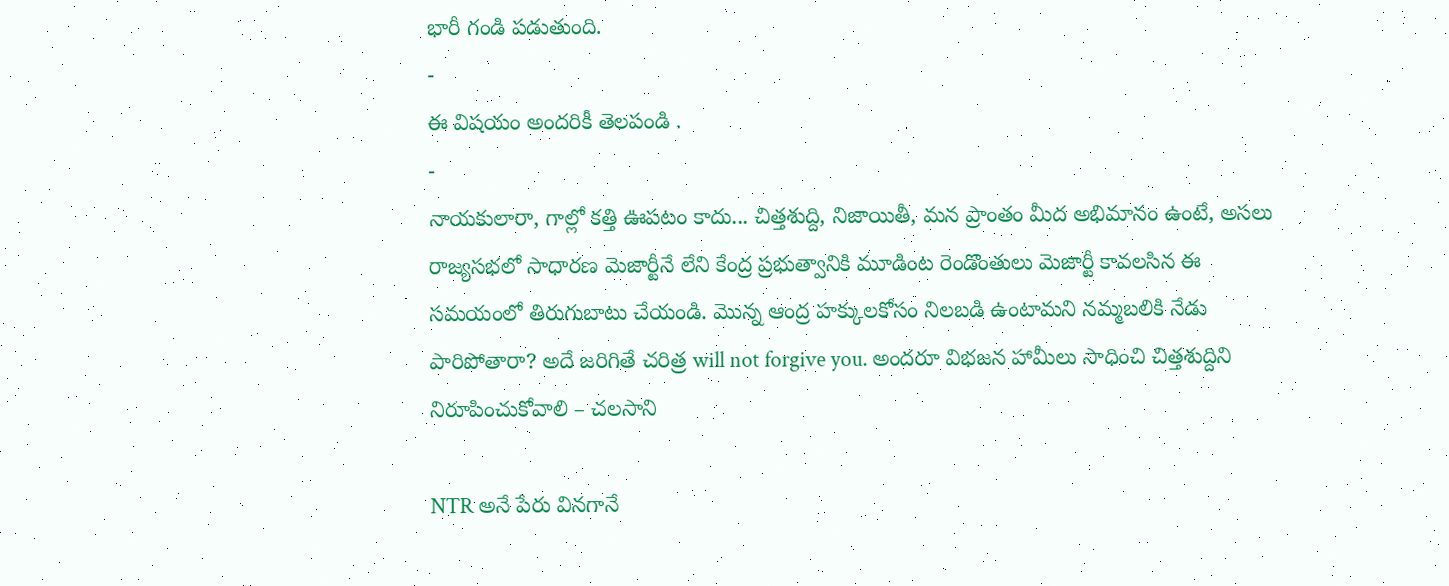భారీ గండి పడుతుంది.
-
ఈ విషయం అందరికీ తెలపండి .
-
నాయకులారా, గాల్లో కత్తి ఊపటం కాదు... చిత్తశుద్ది, నిజాయితీ, మన ప్రాంతం మీద అభిమానం ఉంటే, అసలు రాజ్యసభలో సాధారణ మెజార్టీనే లేని కేంద్ర ప్రభుత్వానికి మూడింట రెండొంతులు మెజార్టీ కావలసిన ఈ సమయంలో తిరుగుబాటు చేయండి. మొన్న ఆంద్ర హక్కులకోసం నిలబడి ఉంటామని నమ్మబలికి నేడు పారిపోతారా? అదే జరిగితే చరిత్ర will not forgive you. అందరూ విభజన హామీలు సాధించి చిత్తశుద్దిని నిరూపించుకోవాలి – చలసాని

NTR అనే పేరు వినగానే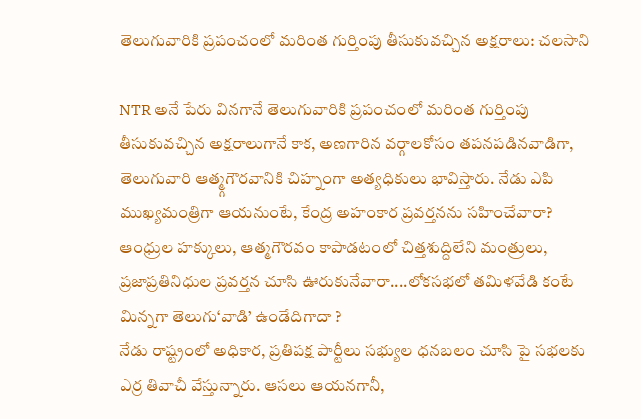తెలుగువారికి ప్రపంచంలో మరింత గుర్తింపు తీసుకువచ్చిన అక్షరాలు: చలసాని

NTR అనే పేరు వినగానే తెలుగువారికి ప్రపంచంలో మరింత గుర్తింపు తీసుకువచ్చిన అక్షరాలుగానే కాక, అణగారిన వర్గాలకోసం తపనపడినవాడిగా, తెలుగువారి ఆత్మ్గగౌరవానికి చిహ్నంగా అత్యధికులు భావిస్తారు. నేడు ఎపి ముఖ్యమంత్రిగా ఆయనుంటే, కేంద్ర అహంకార ప్రవర్తనను సహించేవారా? ఆంధ్రుల హక్కులు, ఆత్మగౌరవం కాపాడటంలో చిత్తశుద్దిలేని మంత్రులు, ప్రజాప్రతినిధుల ప్రవర్తన చూసి ఊరుకునేవారా....లోకసభలో తమిళవేడి కంటే మిన్నగా తెలుగు‘వాడి’ ఉండేదిగాదా ?
నేడు రాష్ట్రంలో అధికార, ప్రతిపక్ష పార్టీలు సభ్యుల ధనబలం చూసి పై సభలకు ఎర్ర తివాచీ వేస్తున్నారు. ఆసలు ఆయనగానీ,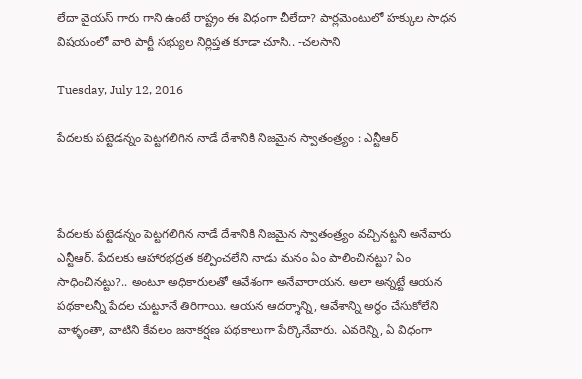లేదా వైయస్ గారు గాని ఉంటే రాష్ట్రం ఈ విధంగా చీలేదా? పార్లమెంటులో హక్కుల సాధన విషయంలో వారి పార్టీ సభ్యుల నిర్లిప్తత కూడా చూసి.. -చలసాని

Tuesday, July 12, 2016

పేదలకు పట్టెడన్నం పెట్టగలిగిన నాడే దేశానికి నిజమైన స్వాతంత్ర్యం : ఎన్టీఆర్



పేదలకు పట్టెడన్నం పెట్టగలిగిన నాడే దేశానికి నిజమైన స్వాతంత్ర్యం వచ్చినట్టని అనేవారు ఎన్టీఆర్. పేదలకు ఆహారభద్రత కల్పించలేని నాడు మనం ఏం పాలించినట్టు? ఏం సాధించినట్టు?.. అంటూ అధికారులతో ఆవేశంగా అనేవారాయన. అలా అన్నట్టే ఆయన పథకాలన్నీ పేదల చుట్టూనే తిరిగాయి. ఆయన ఆదర్శాన్ని, ఆవేశాన్ని అర్థం చేసుకోలేని వాళ్ళంతా, వాటిని కేవలం జనాకర్షణ పథకాలుగా పేర్కొనేవారు. ఎవరెన్ని, ఏ విధంగా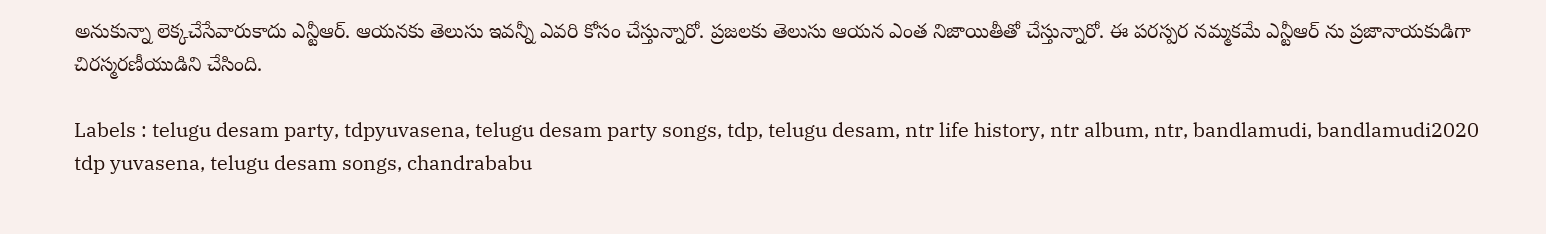అనుకున్నా లెక్కచేసేవారుకాదు ఎన్టీఆర్. ఆయనకు తెలుసు ఇవన్నీ ఎవరి కోసం చేస్తున్నారో. ప్రజలకు తెలుసు ఆయన ఎంత నిజాయితీతో చేస్తున్నారో. ఈ పరస్పర నమ్మకమే ఎన్టీఆర్ ను ప్రజానాయకుడిగా చిరస్మరణీయుడిని చేసింది.

Labels : telugu desam party, tdpyuvasena, telugu desam party songs, tdp, telugu desam, ntr life history, ntr album, ntr, bandlamudi, bandlamudi2020 tdp yuvasena, telugu desam songs, chandrababu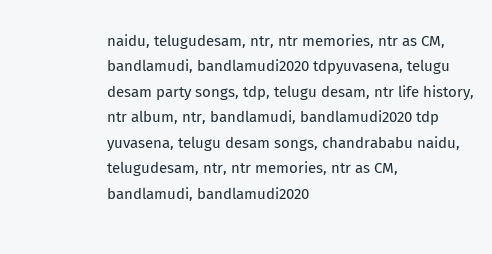naidu, telugudesam, ntr, ntr memories, ntr as CM, bandlamudi, bandlamudi2020 tdpyuvasena, telugu desam party songs, tdp, telugu desam, ntr life history, ntr album, ntr, bandlamudi, bandlamudi2020 tdp yuvasena, telugu desam songs, chandrababu naidu, telugudesam, ntr, ntr memories, ntr as CM, bandlamudi, bandlamudi2020